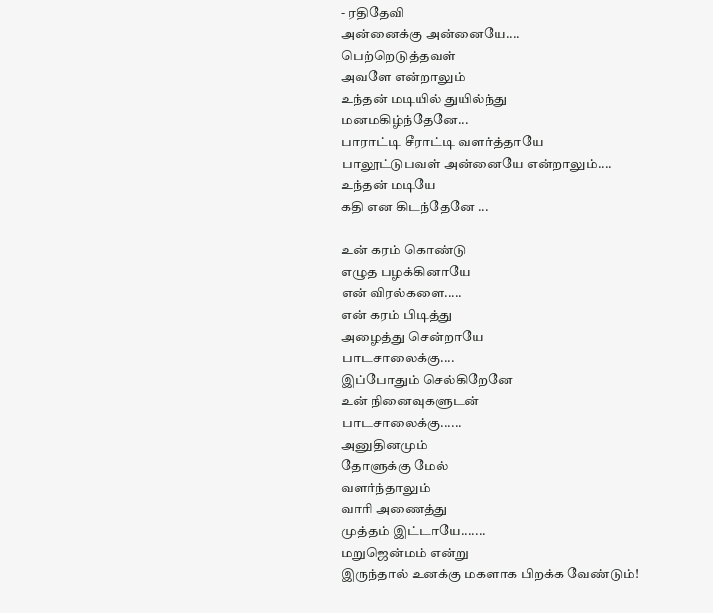- ரதிதேவி
அன்னைக்கு அன்னையே....
பெற்றெடுத்தவள்
அவளே என்றாலும்
உந்தன் மடியில் துயில்ந்து
மனமகிழ்ந்தேனே...
பாராட்டி சீராட்டி வளர்த்தாயே
பாலூட்டுபவள் அன்னையே என்றாலும்....
உந்தன் மடியே
கதி என கிடந்தேனே ...

உன் கரம் கொண்டு
எழுத பழக்கினாயே
என் விரல்களை.....
என் கரம் பிடித்து
அழைத்து சென்றாயே
பாடசாலைக்கு....
இப்போதும் செல்கிறேனே
உன் நினைவுகளுடன்
பாடசாலைக்கு......
அனுதினமும்
தோளுக்கு மேல்
வளர்ந்தாலும்
வாரி அணைத்து
முத்தம் இட்டாயே.......
மறுஜென்மம் என்று
இருந்தால் உனக்கு மகளாக பிறக்க வேண்டும்!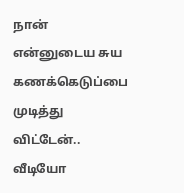நான் என்னுடைய சுய கணக்கெடுப்பை முடித்து விட்டேன்.. வீடியோ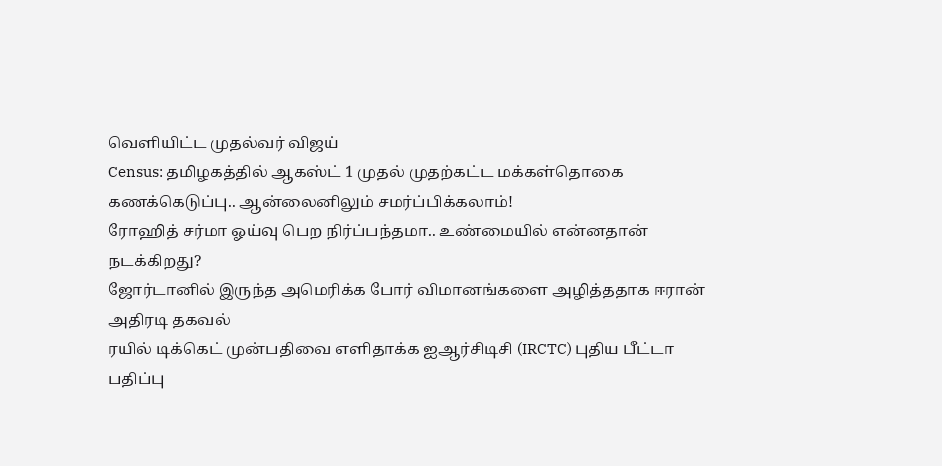வெளியிட்ட முதல்வர் விஜய்
Census: தமிழகத்தில் ஆகஸ்ட் 1 முதல் முதற்கட்ட மக்கள்தொகை கணக்கெடுப்பு.. ஆன்லைனிலும் சமர்ப்பிக்கலாம்!
ரோஹித் சர்மா ஓய்வு பெற நிர்ப்பந்தமா.. உண்மையில் என்னதான் நடக்கிறது?
ஜோர்டானில் இருந்த அமெரிக்க போர் விமானங்களை அழித்ததாக ஈரான் அதிரடி தகவல்
ரயில் டிக்கெட் முன்பதிவை எளிதாக்க ஐஆர்சிடிசி (IRCTC) புதிய பீட்டா பதிப்பு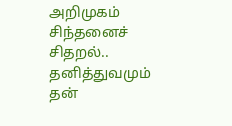அறிமுகம்
சிந்தனைச் சிதறல்.. தனித்துவமும் தன்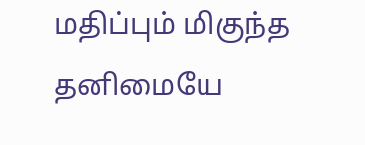மதிப்பும் மிகுந்த தனிமையே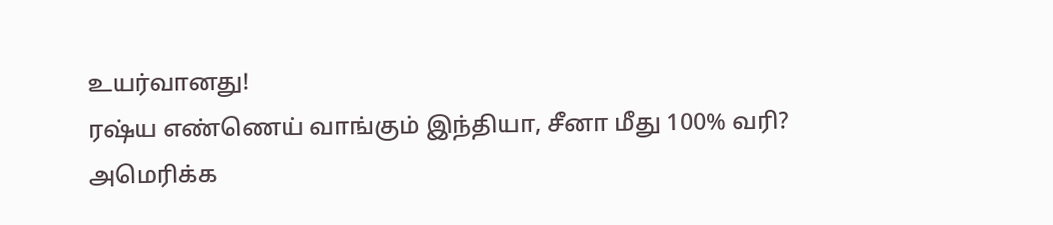உயர்வானது!
ரஷ்ய எண்ணெய் வாங்கும் இந்தியா, சீனா மீது 100% வரி? அமெரிக்க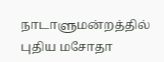நாடாளுமன்றத்தில் புதிய மசோதா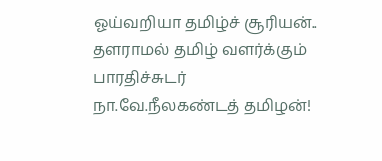ஓய்வறியா தமிழ்ச் சூரியன்.. தளராமல் தமிழ் வளர்க்கும் பாரதிச்சுடர் நா.வே.நீலகண்டத் தமிழன்!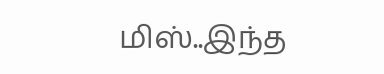மிஸ்..இந்த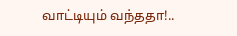வாட்டியும் வந்ததா!..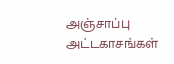அஞ்சாப்பு அட்டகாசங்கள்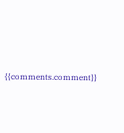{{comments.comment}}